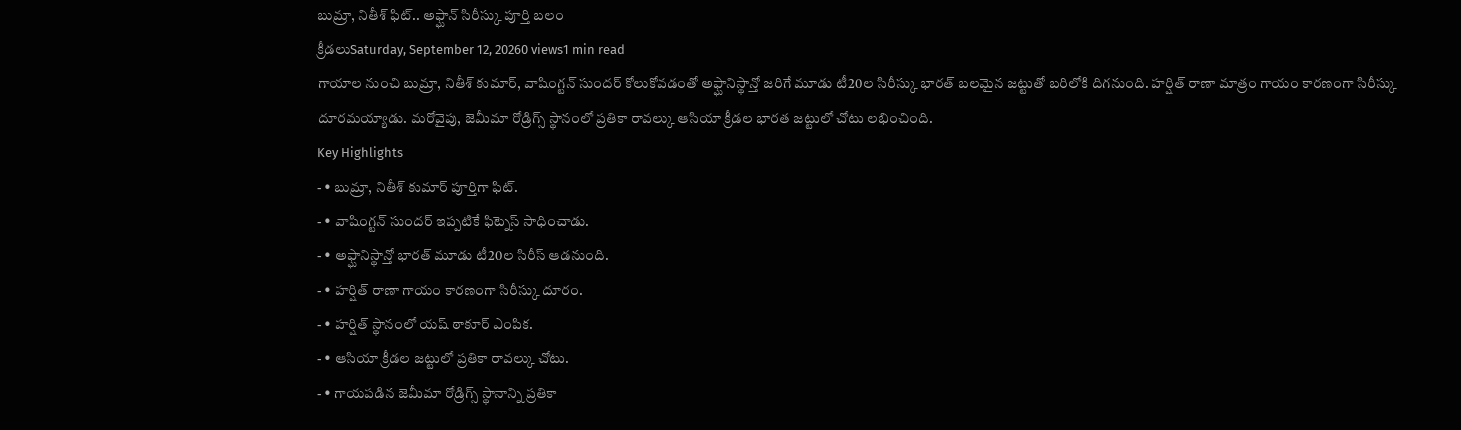బుమ్రా, నితీశ్ ఫిట్.. అఫ్ఘాన్ సిరీస్కు పూర్తి బలం
క్రీడలుSaturday, September 12, 20260 views1 min read
గాయాల నుంచి బుమ్రా, నితీశ్ కుమార్, వాషింగ్టన్ సుందర్ కోలుకోవడంతో అఫ్ఘానిస్థాన్తో జరిగే మూడు టీ20ల సిరీస్కు భారత్ బలమైన జట్టుతో బరిలోకి దిగనుంది. హర్షిత్ రాణా మాత్రం గాయం కారణంగా సిరీస్కు దూరమయ్యాడు. మరోవైపు, జెమీమా రోడ్రిగ్స్ స్థానంలో ప్రతికా రావల్కు ఆసియా క్రీడల భారత జట్టులో చోటు లభించింది.
Key Highlights
- • బుమ్రా, నితీశ్ కుమార్ పూర్తిగా ఫిట్.
- • వాషింగ్టన్ సుందర్ ఇప్పటికే ఫిట్నెస్ సాధించాడు.
- • అఫ్ఘానిస్థాన్తో భారత్ మూడు టీ20ల సిరీస్ ఆడనుంది.
- • హర్షిత్ రాణా గాయం కారణంగా సిరీస్కు దూరం.
- • హర్షిత్ స్థానంలో యష్ ఠాకూర్ ఎంపిక.
- • ఆసియా క్రీడల జట్టులో ప్రతికా రావల్కు చోటు.
- • గాయపడిన జెమీమా రోడ్రిగ్స్ స్థానాన్ని ప్రతికా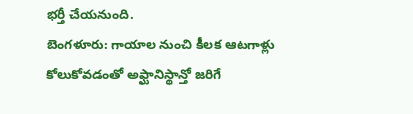భర్తీ చేయనుంది.
బెంగళూరు: గాయాల నుంచి కీలక ఆటగాళ్లు కోలుకోవడంతో అఫ్ఘానిస్థాన్తో జరిగే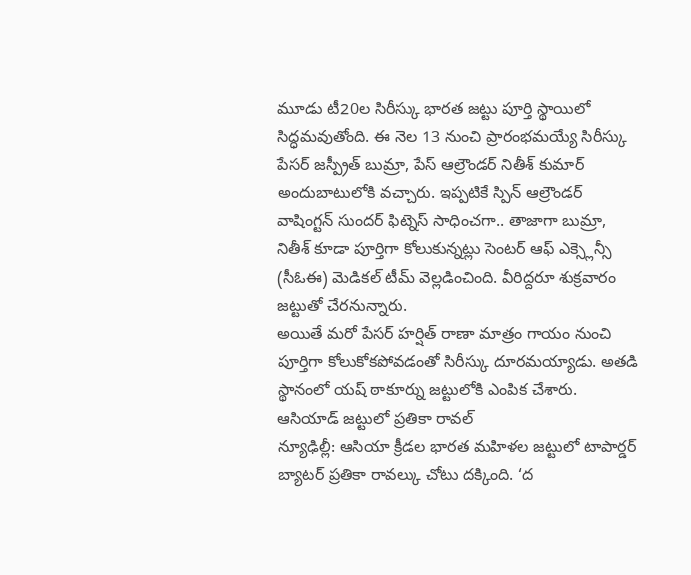మూడు టీ20ల సిరీస్కు భారత జట్టు పూర్తి స్థాయిలో సిద్ధమవుతోంది. ఈ నెల 13 నుంచి ప్రారంభమయ్యే సిరీస్కు పేసర్ జస్ప్రీత్ బుమ్రా, పేస్ ఆల్రౌండర్ నితీశ్ కుమార్ అందుబాటులోకి వచ్చారు. ఇప్పటికే స్పిన్ ఆల్రౌండర్ వాషింగ్టన్ సుందర్ ఫిట్నెస్ సాధించగా.. తాజాగా బుమ్రా, నితీశ్ కూడా పూర్తిగా కోలుకున్నట్లు సెంటర్ ఆఫ్ ఎక్స్లెన్సీ (సీఓఈ) మెడికల్ టీమ్ వెల్లడించింది. వీరిద్దరూ శుక్రవారం జట్టుతో చేరనున్నారు.
అయితే మరో పేసర్ హర్షిత్ రాణా మాత్రం గాయం నుంచి పూర్తిగా కోలుకోకపోవడంతో సిరీస్కు దూరమయ్యాడు. అతడి స్థానంలో యష్ ఠాకూర్ను జట్టులోకి ఎంపిక చేశారు.
ఆసియాడ్ జట్టులో ప్రతికా రావల్
న్యూఢిల్లీ: ఆసియా క్రీడల భారత మహిళల జట్టులో టాపార్డర్ బ్యాటర్ ప్రతికా రావల్కు చోటు దక్కింది. ‘ద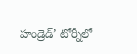హండ్రెడ్’ టోర్నీలో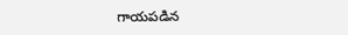గాయపడిన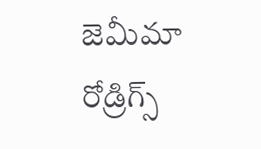జెమీమా రోడ్రిగ్స్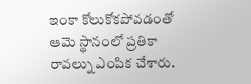ఇంకా కోలుకోకపోవడంతో ఆమె స్థానంలో ప్రతికా రావల్ను ఎంపిక చేశారు.